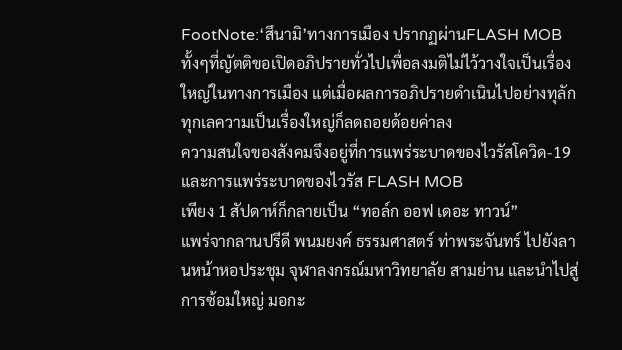FootNote:‘สึนามิ’ทางการเมือง ปรากฏผ่านFLASH MOB
ทั้งๆที่ญัตติขอเปิดอภิปรายทั่วไปเพื่อลงมติไม่ไว้วางใจเป็นเรื่องใหญ่ในทางการเมือง แต่เมื่อผลการอภิปรายดำเนินไปอย่างทุลักทุกเลความเป็นเรื่องใหญ่ก็ลดถอยด้อยค่าลง
ความสนใจของสังคมจึงอยู่ที่การแพร่ระบาดของไวรัสโควิด-19 และการแพร่ระบาดของไวรัส FLASH MOB
เพียง 1 สัปดาห์ก็กลายเป็น “ทอล์ก ออฟ เดอะ ทาวน์”
แพร่จากลานปรีดี พนมยงค์ ธรรมศาสตร์ ท่าพระจันทร์ ไปยังลานหน้าหอประชุม จุฬาลงกรณ์มหาวิทยาลัย สามย่าน และนำไปสู่การซ้อมใหญ่ มอกะ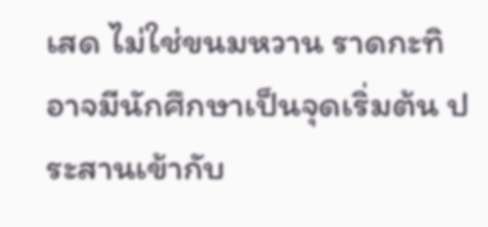เสด ไม่ใช่ขนมหวาน ราดกะทิ
อาจมีนักศึกษาเป็นจุดเริ่มต้น ประสานเข้ากับ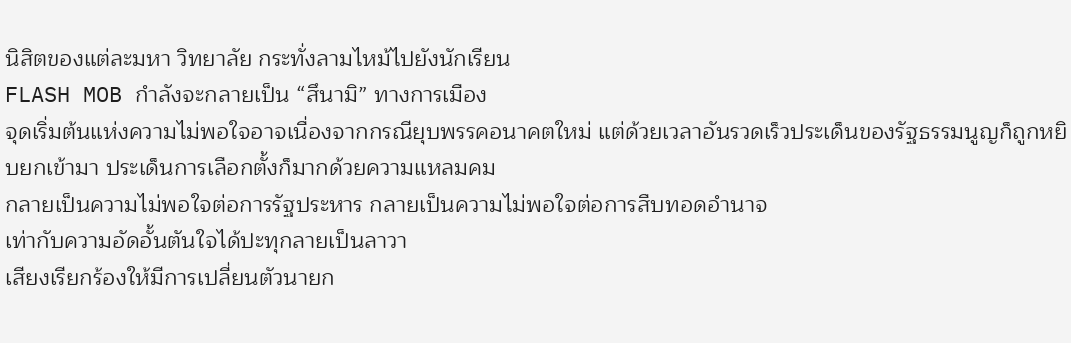นิสิตของแต่ละมหา วิทยาลัย กระทั่งลามไหม้ไปยังนักเรียน
FLASH MOB กำลังจะกลายเป็น “สึนามิ” ทางการเมือง
จุดเริ่มต้นแห่งความไม่พอใจอาจเนื่องจากกรณียุบพรรคอนาคตใหม่ แต่ด้วยเวลาอันรวดเร็วประเด็นของรัฐธรรมนูญก็ถูกหยิบยกเข้ามา ประเด็นการเลือกตั้งก็มากด้วยความแหลมคม
กลายเป็นความไม่พอใจต่อการรัฐประหาร กลายเป็นความไม่พอใจต่อการสืบทอดอำนาจ
เท่ากับความอัดอั้นตันใจได้ปะทุกลายเป็นลาวา
เสียงเรียกร้องให้มีการเปลี่ยนตัวนายก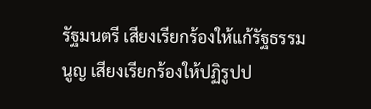รัฐมนตรี เสียงเรียกร้องให้แก้รัฐธรรมนูญ เสียงเรียกร้องให้ปฏิรูปป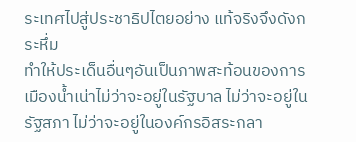ระเทศไปสู่ประชาธิปไตยอย่าง แท้จริงจึงดังกระหึ่ม
ทำให้ประเด็นอื่นๆอันเป็นภาพสะท้อนของการเมืองน้ำเน่าไม่ว่าจะอยู่ในรัฐบาล ไม่ว่าจะอยู่ในรัฐสภา ไม่ว่าจะอยู่ในองค์กรอิสระกลา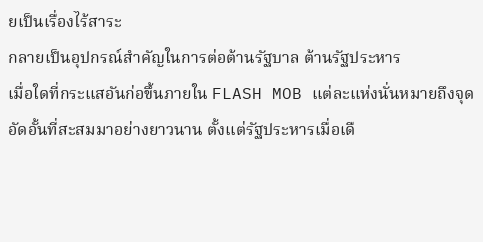ยเป็นเรื่องไร้สาระ
กลายเป็นอุปกรณ์สำคัญในการต่อต้านรัฐบาล ต้านรัฐประหาร
เมื่อใดที่กระแสอันก่อขึ้นภายใน FLASH MOB แต่ละแห่งนั่นหมายถึงจุดอัดอั้นที่สะสมมาอย่างยาวนาน ตั้งแต่รัฐประหารเมื่อเดื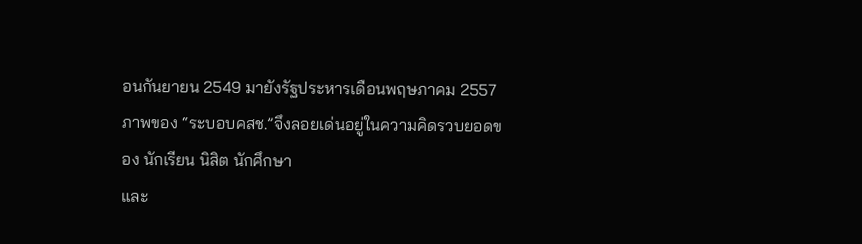อนกันยายน 2549 มายังรัฐประหารเดือนพฤษภาคม 2557
ภาพของ “ระบอบคสช.”จึงลอยเด่นอยู่ในความคิดรวบยอดของ นักเรียน นิสิต นักศึกษา
และ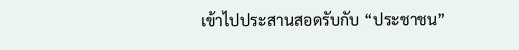เข้าไปประสานสอดรับกับ “ประชาชน”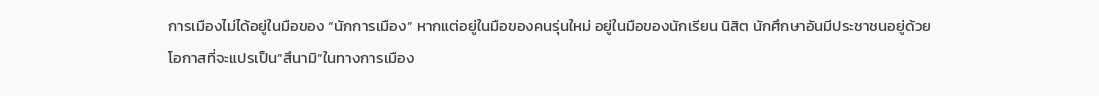การเมืองไม่ได้อยู่ในมือของ “นักการเมือง” หากแต่อยู่ในมือของคนรุ่นใหม่ อยู่ในมือของนักเรียน นิสิต นักศึกษาอันมีประชาชนอยู่ด้วย
โอกาสที่จะแปรเป็น”สึนามิ”ในทางการเมือง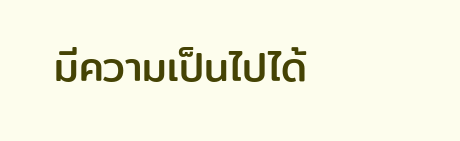มีความเป็นไปได้